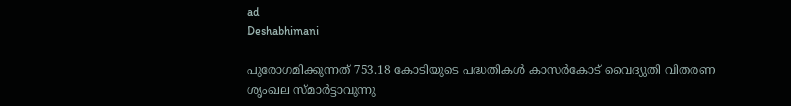ad
Deshabhimani

പുരോഗമിക്കുന്നത്‌ 753.18 കോടിയുടെ പദ്ധതികൾ കാസർകോട്‌ വൈദ്യുതി വിതരണ ശൃംഖല സ്‌മാർട്ടാവുന്നു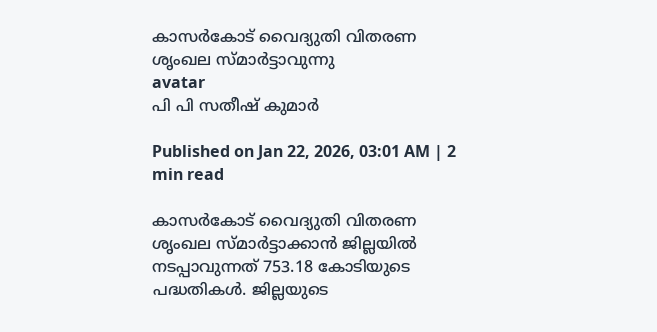കാസർകോട്‌ വൈദ്യുതി വിതരണ ശൃംഖല സ്‌മാർട്ടാവുന്നു
avatar
പി പി സതീഷ്‌ കുമാർ

Published on Jan 22, 2026, 03:01 AM | 2 min read

കാസർകോട്‌ വൈദ്യുതി വിതരണ ശൃംഖല സ്‌മാർട്ടാക്കാൻ ജില്ലയിൽ നടപ്പാവുന്നത്‌ 753.18 കോടിയുടെ പദ്ധതികൾ. ജില്ലയുടെ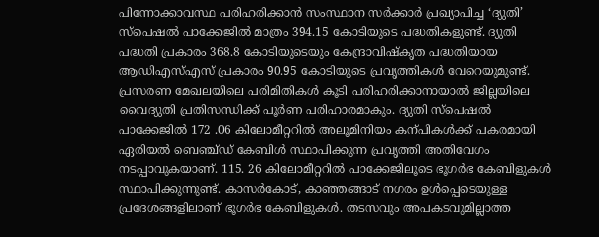പിന്നോക്കാവസ്ഥ പരിഹരിക്കാൻ സംസ്ഥാന സർക്കാർ പ്രഖ്യാപിച്ച ‘ദ്യുതി’ സ്‌പെഷൽ പാക്കേജിൽ മാത്രം 394.15 കോടിയുടെ പദ്ധതികളുണ്ട്‌. ദ്യുതി പദ്ധതി പ്രകാരം 368.8 കോടിയുടെയും കേന്ദ്രാവിഷ്‌കൃത പദ്ധതിയായ ആഡിഎസ്‌എസ്‌ പ്രകാരം 90.95 കോടിയുടെ പ്രവൃത്തികൾ വേറെയുമുണ്ട്‌. പ്രസരണ മേഖലയിലെ പരിമിതികൾ കൂടി പരിഹരിക്കാനായാൽ ജില്ലയിലെ വൈദ്യുതി പ്രതിസന്ധിക്ക്‌ പൂർണ പരിഹാരമാകും. ദ്യുതി സ്‌പെഷൽ പാക്കേജിൽ 172 .06 കിലോമീറ്ററിൽ അലൂമിനിയം കന്പികൾക്ക്‌ പകരമായി ഏരിയൽ ബെഞ്ച്‌ഡ്‌ കേബിൾ സ്ഥാപിക്കുന്ന പ്രവൃത്തി അതിവേഗം നടപ്പാവുകയാണ്‌. 115. 26 കിലോമീറ്ററിൽ പാക്കേജിലൂടെ ഭൂഗർഭ കേബിളുകൾ സ്ഥാപിക്കുന്നുണ്ട്‌. കാസർകോട്‌, കാഞ്ഞങ്ങാട്‌ നഗരം ഉൾപ്പെടെയുള്ള പ്രദേശങ്ങളിലാണ്‌ ഭൂഗർഭ കേബിളുകൾ. തടസവും അപകടവുമില്ലാത്ത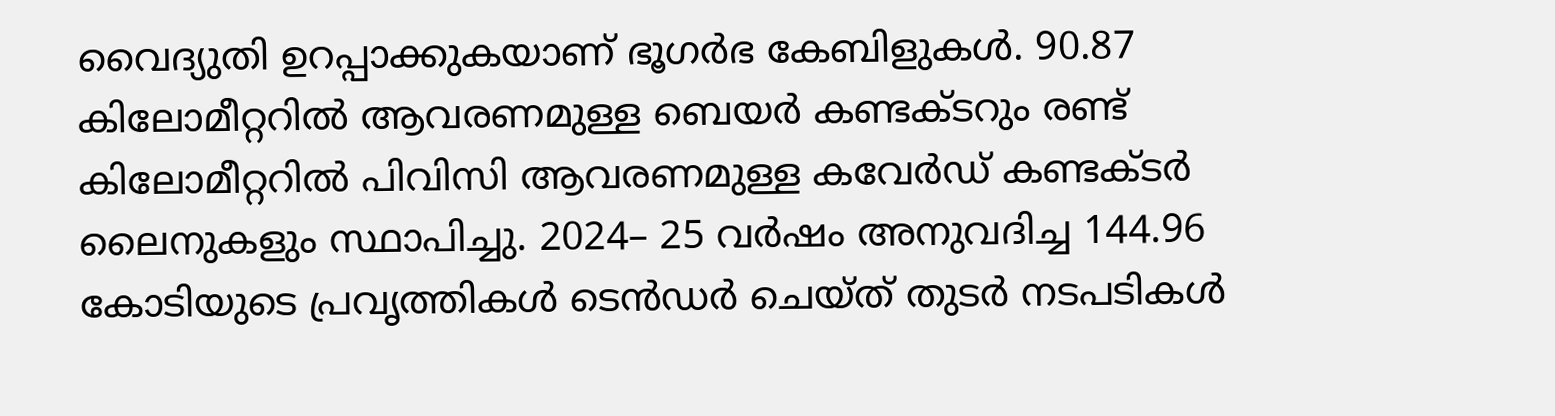വൈദ്യുതി ഉറപ്പാക്കുകയാണ്‌ ഭൂഗർഭ കേബിളുകൾ. 90.87 കിലോമീറ്ററിൽ ആവരണമുള്ള ബെയർ കണ്ടക്ടറും രണ്ട്‌ കിലോമീറ്ററിൽ പിവിസി ആവരണമുള്ള കവേർഡ്‌ കണ്ടക്ടർ ലൈനുകളും സ്ഥാപിച്ചു. 2024– 25 വർഷം അനുവദിച്ച 144.96 കോടിയുടെ പ്രവൃത്തികൾ ടെൻഡർ ചെയ്‌ത്‌ തുടർ നടപടികൾ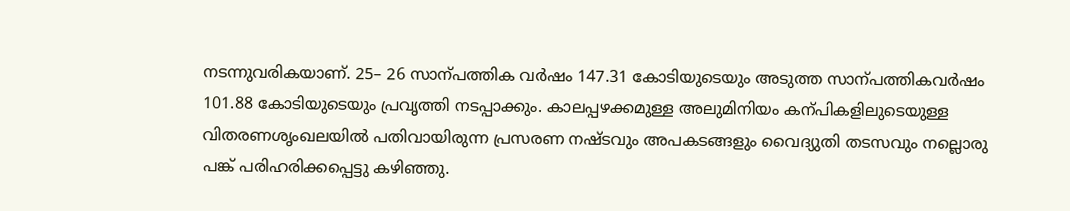നടന്നുവരികയാണ്‌. 25– 26 സാന്പത്തിക വർഷം 147.31 കോടിയുടെയും അടുത്ത സാന്പത്തികവർഷം 101.88 കോടിയുടെയും പ്രവൃത്തി നടപ്പാക്കും. കാലപ്പഴക്കമുള്ള അലുമിനിയം കന്പികളിലുടെയുള്ള വിതരണശൃംഖലയിൽ പതിവായിരുന്ന പ്രസരണ നഷ്‌ടവും അപകടങ്ങളും വൈദ്യുതി തടസവും നല്ലൊരു പങ്ക്‌ പരിഹരിക്കപ്പെട്ടു കഴിഞ്ഞു.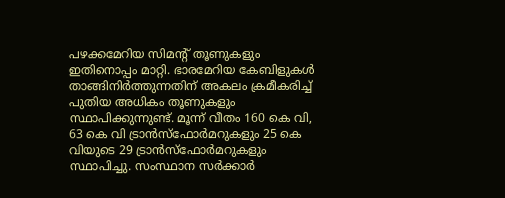പഴക്കമേറിയ സിമന്റ്‌ തൂണുകളും ഇതിനൊപ്പം മാറ്റി. ഭാരമേറിയ കേബിളുകൾ താങ്ങിനിർത്തുന്നതിന്‌ അകലം ക്രമീകരിച്ച്‌ പുതിയ അധികം തൂ‍ണുകളും സ്ഥാപിക്കുന്നുണ്ട്‌. മ‍ൂന്ന്‌ വീതം 160 കെ വി, 63 കെ വി ട്രാൻസ്‌ഫോർമറുകളും 25 കെ വിയുടെ 29 ട്രാൻസ്‌ഫോർമറുകളും സ്ഥാപിച്ചു. സംസ്ഥാന സർക്കാർ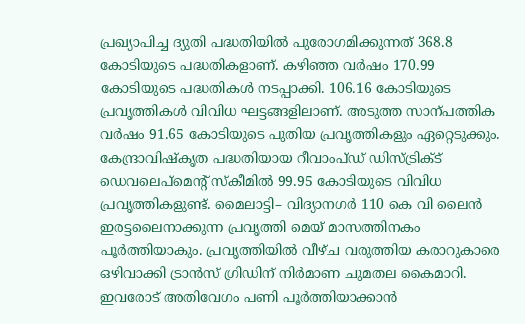പ്രഖ്യാപിച്ച ദ്യുതി പദ്ധതിയിൽ പുരോഗമിക്കുന്നത്‌ 368.8 കോടിയുടെ പദ്ധതികളാണ്‌. കഴിഞ്ഞ വർഷം 170.99 കോടിയുടെ പദ്ധതികൾ നടപ്പാക്കി. 106.16 കോടിയുടെ പ്രവൃത്തികൾ വിവിധ ഘട്ടങ്ങളിലാണ്‌. അടുത്ത സാന്പത്തിക വർഷം 91.65 കോടിയുടെ പുതിയ പ്രവൃത്തികളും ഏറ്റെടുക്കും. കേന്ദ്രാവിഷ്‌കൃത പദ്ധതിയായ റീവാംപ്‌ഡ്‌ ഡിസ്‌ട്രിക്ട്‌ ഡെവലെപ്‌മെന്റ്‌ സ്‌കീമിൽ 99.95 കോടിയുടെ വിവിധ പ്രവൃത്തികളുണ്ട്‌. മൈലാട്ടി– വിദ്യാനഗർ 110 കെ വി ലൈൻ ഇരട്ടലൈനാക്കുന്ന പ്രവൃത്തി മെയ്‌ മാസത്തിനകം പൂർത്തിയാകും. പ്രവൃത്തിയിൽ വീഴ്‌ച വരുത്തിയ കരാറുകാരെ ഒഴിവാക്കി ട്രാൻസ്‌ ഗ്രിഡിന്‌ നിർമാണ ചുമതല കൈമാറി. ഇവരോട്‌ അതിവേഗം പണി പൂർത്തിയാക്കാൻ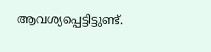ആവശ്യപ്പെട്ടിട്ടുണ്ട്‌.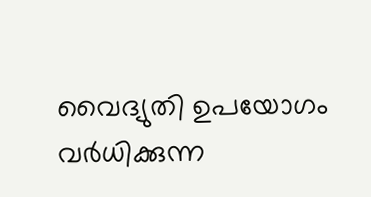വൈദ്യുതി ഉപയോഗം വർധിക്കുന്ന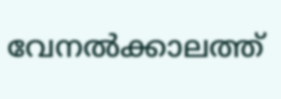വേനൽക്കാലത്ത്‌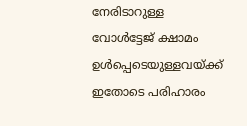നേരിടാറുള്ള വോൾട്ടേജ്‌ ക്ഷാമം ഉൾപ്പെടെയുള്ളവയ്‌ക്ക്‌ ഇതോടെ പരിഹാരം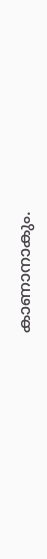കാണാനാകും.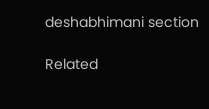deshabhimani section

Related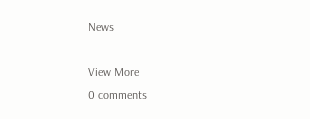News

View More
0 comments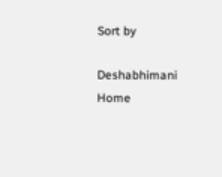Sort by

Deshabhimani
Home